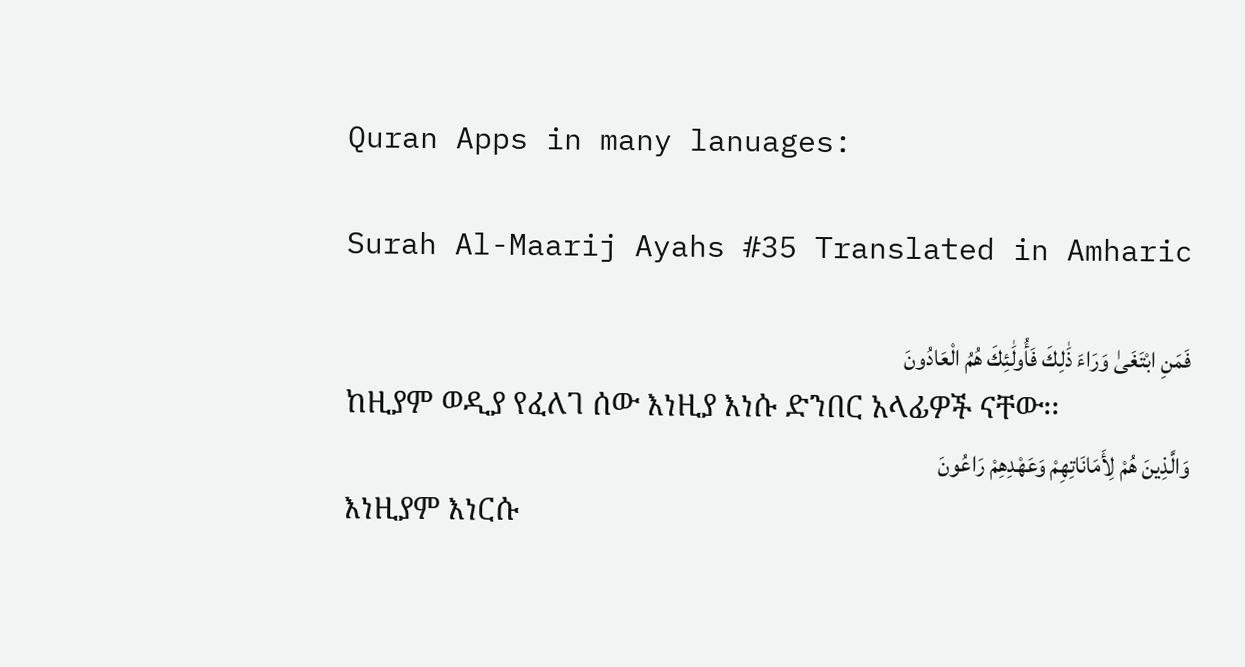Quran Apps in many lanuages:

Surah Al-Maarij Ayahs #35 Translated in Amharic

فَمَنِ ابْتَغَىٰ وَرَاءَ ذَٰلِكَ فَأُولَٰئِكَ هُمُ الْعَادُونَ
ከዚያም ወዲያ የፈለገ ሰው እነዚያ እነሱ ድንበር አላፊዎች ናቸው፡፡
وَالَّذِينَ هُمْ لِأَمَانَاتِهِمْ وَعَهْدِهِمْ رَاعُونَ
እነዚያም እነርሱ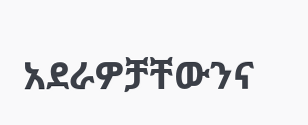አደራዎቻቸውንና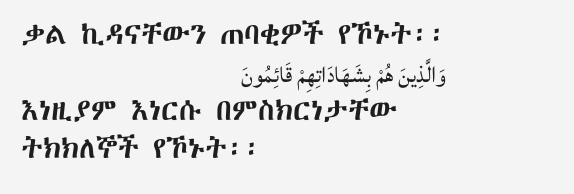ቃል ኪዳናቸውን ጠባቂዎች የኾኑት፡፡
وَالَّذِينَ هُمْ بِشَهَادَاتِهِمْ قَائِمُونَ
እነዚያም እነርሱ በምስክርነታቸው ትክክለኞች የኾኑት፡፡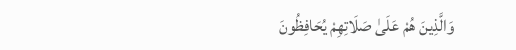وَالَّذِينَ هُمْ عَلَىٰ صَلَاتِهِمْ يُحَافِظُونَ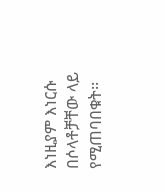እነዚያም እነርሱ በሶላቶቻቸው ላይ የሚጠባበቁት፡፡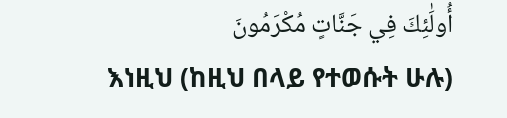أُولَٰئِكَ فِي جَنَّاتٍ مُكْرَمُونَ
እነዚህ (ከዚህ በላይ የተወሱት ሁሉ)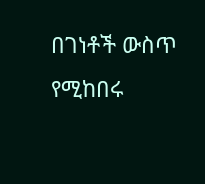በገነቶች ውስጥ የሚከበሩ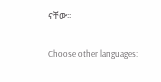ናቸው፡፡

Choose other languages: